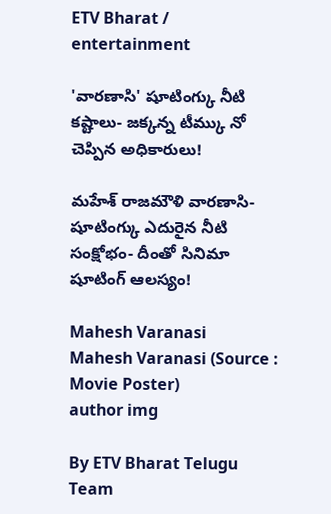ETV Bharat / entertainment

'వారణాసి' షూటింగ్కు నీటి కష్టాలు- జక్కన్న టీమ్కు నో చెప్పిన అధికారులు!

మహేశ్ రాజమౌళి వారణాసి- షూటింగ్కు ఎదురైన నీటి సంక్షోభం- దీంతో సినిమా షూటింగ్ ఆలస్యం!

Mahesh Varanasi
Mahesh Varanasi (Source : Movie Poster)
author img

By ETV Bharat Telugu Team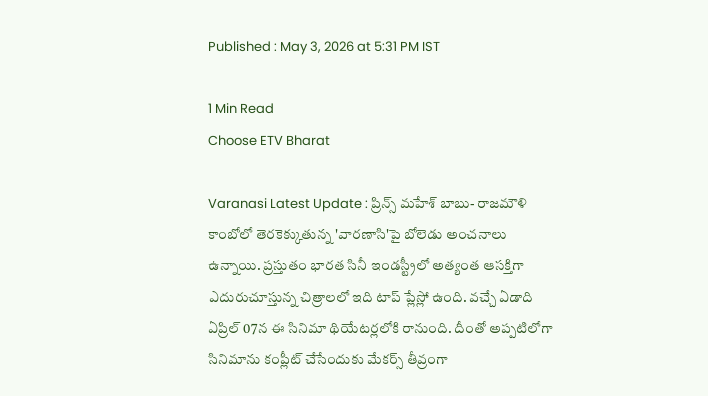Published : May 3, 2026 at 5:31 PM IST

1 Min Read
Choose ETV Bharat

Varanasi Latest Update : ప్రిన్స్ మహేశ్ బాబు- రాజమౌళి కాంబోలో తెరకెక్కుతున్న 'వారణాసి'పై బోలెడు అంచనాలు ఉన్నాయి. ప్రస్తుతం భారత సినీ ఇండస్ట్రీలో అత్యంత ఆసక్తిగా ఎదురుచూస్తున్న చిత్రాలలో ఇది టాప్ ప్లేస్లో ఉంది. వచ్చే ఏడాది ఏప్రిల్ 07న ఈ సినిమా థియేటర్లలోకి రానుంది. దీంతో అప్పటిలోగా సినిమాను కంప్లీట్ చేసేందుకు మేకర్స్ తీవ్రంగా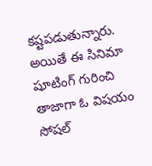కష్టపడుతున్నారు. అయితే ఈ సినిమా షూటింగ్ గురించి తాజాగా ఓ విషయం సోషల్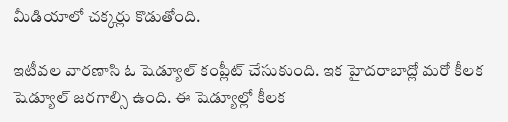మీడియాలో చక్కర్లు కొడుతోంది.

ఇటీవల వారణాసి ఓ షెడ్యూల్ కంప్లీట్ చేసుకుంది. ఇక హైదరాబాద్లో మరో కీలక షెడ్యూల్ జరగాల్సి ఉంది. ఈ షెడ్యూల్లో కీలక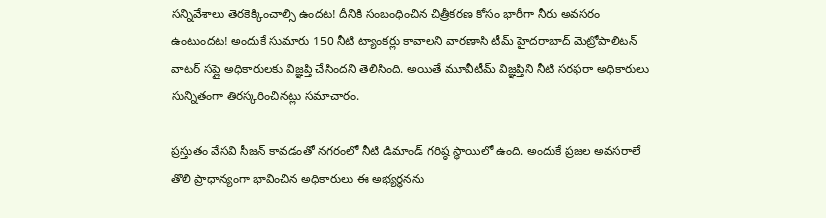సన్నివేశాలు తెరకెక్కించాల్సి ఉందట! దీనికి సంబంధించిన చిత్రీకరణ కోసం భారీగా నీరు అవసరం ఉంటుందట! అందుకే సుమారు 150 నీటి ట్యాంకర్లు కావాలని వారణాసి టీమ్ హైదరాబాద్ మెట్రోపాలిటన్ వాటర్ సప్లై అధికారులకు విజ్ఞప్తి చేసిందని తెలిసింది. అయితే మూవీటీమ్ విజ్ఞప్తిని నీటి సరఫరా అధికారులు సున్నితంగా తిరస్కరించినట్లు సమాచారం.

ప్రస్తుతం వేసవి సీజన్ కావడంతో నగరంలో నీటి డిమాండ్ గరిష్ఠ స్థాయిలో ఉంది. అందుకే ప్రజల అవసరాలే తొలి ప్రాధాన్యంగా భావించిన అధికారులు ఈ అభ్యర్థనను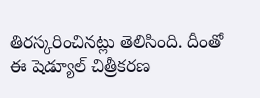తిరస్కరించినట్లు తెలిసింది. దీంతో ఈ షెడ్యూల్ చిత్రీకరణ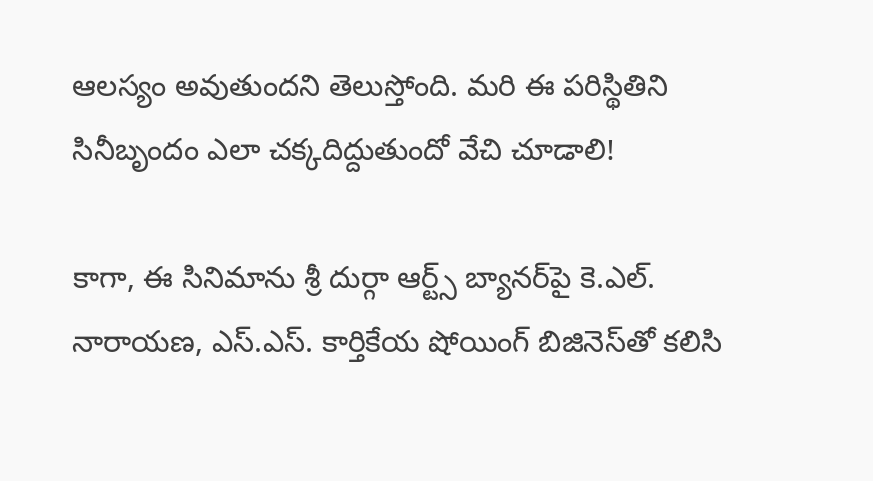ఆలస్యం అవుతుందని తెలుస్తోంది. మరి ఈ పరిస్థితిని సినీబృందం ఎలా చక్కదిద్దుతుందో వేచి చూడాలి!

కాగా, ఈ సినిమాను శ్రీ దుర్గా ఆర్ట్స్ బ్యానర్‌పై కె.ఎల్. నారాయణ, ఎస్.ఎస్. కార్తికేయ షోయింగ్ బిజినెస్‌తో కలిసి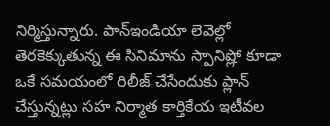నిర్మిస్తున్నారు. పాన్ఇండియా లెవెల్లో తెరకెక్కుతున్న ఈ సినిమాను స్పానిష్లో కూడా ఒకే సమయంలో రిలీజ్ చేసేందుకు ప్లాన్ చేస్తున్నట్లు సహ నిర్మాత కార్తికేయ ఇటీవల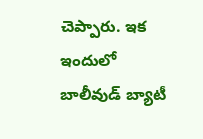చెప్పారు. ఇక ఇందులో బాలీవుడ్ బ్యాటీ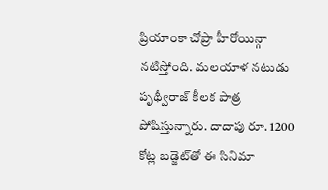ప్రియాంకా చోప్రా హీరోయిన్గా నటిస్తోంది. మలయాళ నటుడు పృథ్వీరాజ్ కీలక పాత్ర పోషిస్తున్నారు. దాదాపు రూ. 1200 కోట్ల బడ్జెట్‌తో ఈ సినిమా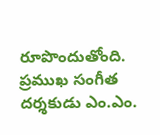రూపొందుతోంది. ప్రముఖ సంగీత దర్శకుడు ఎం.ఎం.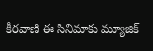కీరవాణి ఈ సినిమాకు మ్యూజిక్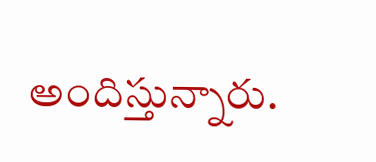అందిస్తున్నారు.